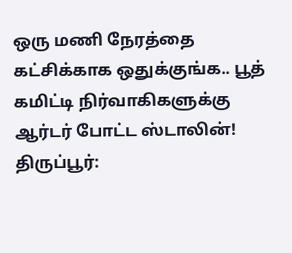ஒரு மணி நேரத்தை கட்சிக்காக ஒதுக்குங்க.. பூத் கமிட்டி நிர்வாகிகளுக்கு ஆர்டர் போட்ட ஸ்டாலின்!
திருப்பூர்: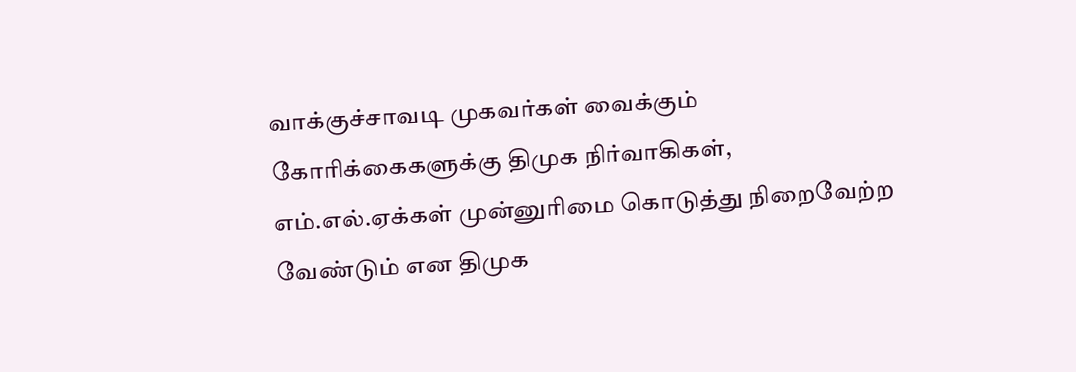வாக்குச்சாவடி முகவர்கள் வைக்கும் கோரிக்கைகளுக்கு திமுக நிர்வாகிகள், எம்.எல்.ஏக்கள் முன்னுரிமை கொடுத்து நிறைவேற்ற வேண்டும் என திமுக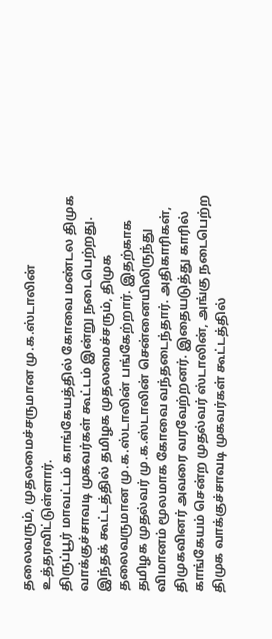தலைவரும், முதலமைச்சருமான மு.க.ஸ்டாலின் உத்தரவிட்டுள்ளார்.
திருப்பூர் மாவட்டம் காங்கேயத்தில் கோவை மண்டல திமுக வாக்குச்சாவடி முகவர்கள் கூட்டம் இன்று நடைபெற்றது. இந்தக் கூட்டத்தில் தமிழக முதலமைச்சரும், திமுக தலைவருமான மு.க.ஸ்டாலின் பங்கேற்றார். இதற்காக தமிழக முதல்வர் மு.க.ஸ்டாலின் சென்னையிலிருந்து விமானம் மூலமாக கோவை வந்தடைந்தார். அதிகாரிகள், திமுகவினர் அவரை வரவேற்றனர். இதையடுத்து காரில் காங்கேயம் சென்ற முதல்வர் ஸ்டாலின், அங்கு நடைபெற்ற திமுக வாக்குச்சாவடி முகவர்கள் கூட்டத்தில்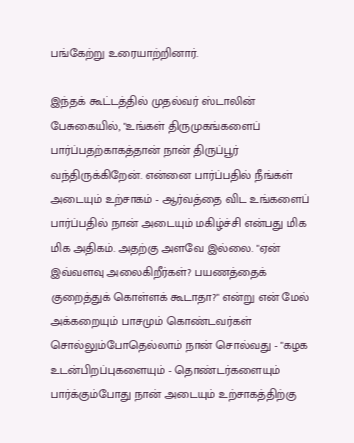பங்கேற்று உரையாற்றினார்.

இந்தக் கூட்டத்தில் முதல்வர் ஸ்டாலின் பேசுகையில், "உங்கள் திருமுகங்களைப் பார்ப்பதற்காகத்தான் நான் திருப்பூர் வந்திருக்கிறேன். என்னை பார்ப்பதில் நீங்கள் அடையும் உற்சாகம் - ஆர்வத்தை விட உங்களைப் பார்ப்பதில் நான் அடையும் மகிழ்ச்சி என்பது மிக மிக அதிகம். அதற்கு அளவே இல்லை. "ஏன் இவ்வளவு அலைகிறீர்கள்? பயணத்தைக் குறைத்துக் கொள்ளக் கூடாதா?" என்று என் மேல் அக்கறையும் பாசமும் கொண்டவர்கள் சொல்லும்போதெல்லாம் நான் சொல்வது - "கழக உடன்பிறப்புகளையும் - தொண்டர்களையும் பார்க்கும்போது நான் அடையும் உற்சாகத்திற்கு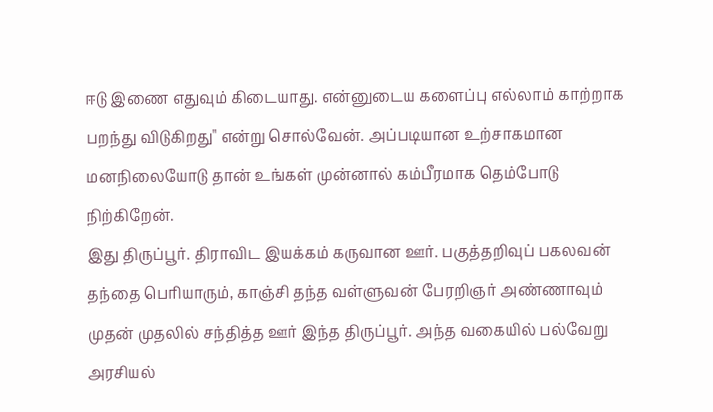ஈடு இணை எதுவும் கிடையாது. என்னுடைய களைப்பு எல்லாம் காற்றாக பறந்து விடுகிறது" என்று சொல்வேன். அப்படியான உற்சாகமான மனநிலையோடு தான் உங்கள் முன்னால் கம்பீரமாக தெம்போடு நிற்கிறேன்.
இது திருப்பூர். திராவிட இயக்கம் கருவான ஊர். பகுத்தறிவுப் பகலவன் தந்தை பெரியாரும், காஞ்சி தந்த வள்ளுவன் பேரறிஞர் அண்ணாவும் முதன் முதலில் சந்தித்த ஊர் இந்த திருப்பூர். அந்த வகையில் பல்வேறு அரசியல்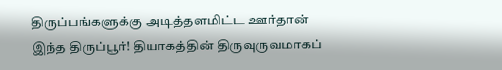திருப்பங்களுக்கு அடித்தளமிட்ட ஊர்தான் இந்த திருப்பூர்! தியாகத்தின் திருவுருவமாகப்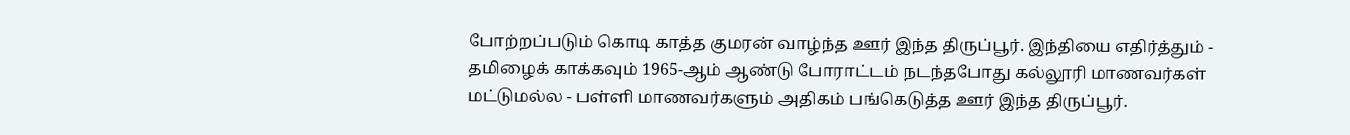போற்றப்படும் கொடி காத்த குமரன் வாழ்ந்த ஊர் இந்த திருப்பூர். இந்தியை எதிர்த்தும் - தமிழைக் காக்கவும் 1965-ஆம் ஆண்டு போராட்டம் நடந்தபோது கல்லூரி மாணவர்கள் மட்டுமல்ல - பள்ளி மாணவர்களும் அதிகம் பங்கெடுத்த ஊர் இந்த திருப்பூர்.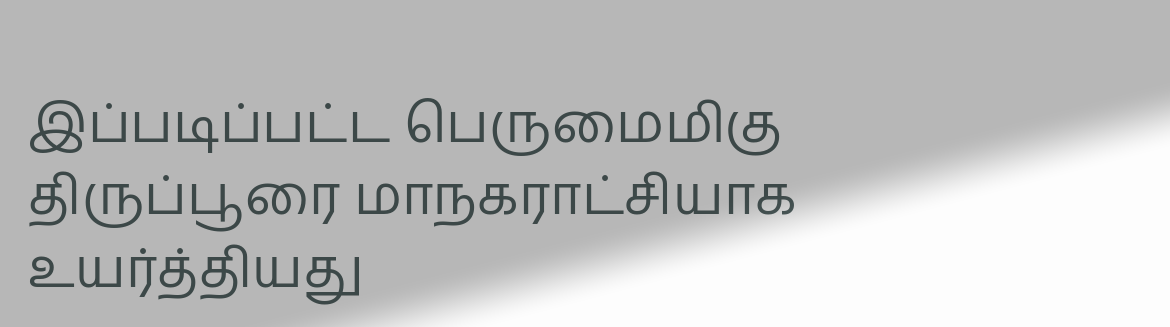இப்படிப்பட்ட பெருமைமிகு திருப்பூரை மாநகராட்சியாக உயர்த்தியது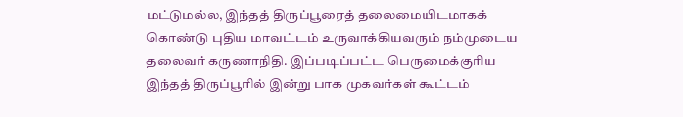மட்டுமல்ல, இந்தத் திருப்பூரைத் தலைமையிடமாகக் கொண்டு புதிய மாவட்டம் உருவாக்கியவரும் நம்முடைய தலைவர் கருணாநிதி. இப்படிப்பட்ட பெருமைக்குரிய இந்தத் திருப்பூரில் இன்று பாக முகவர்கள் கூட்டம்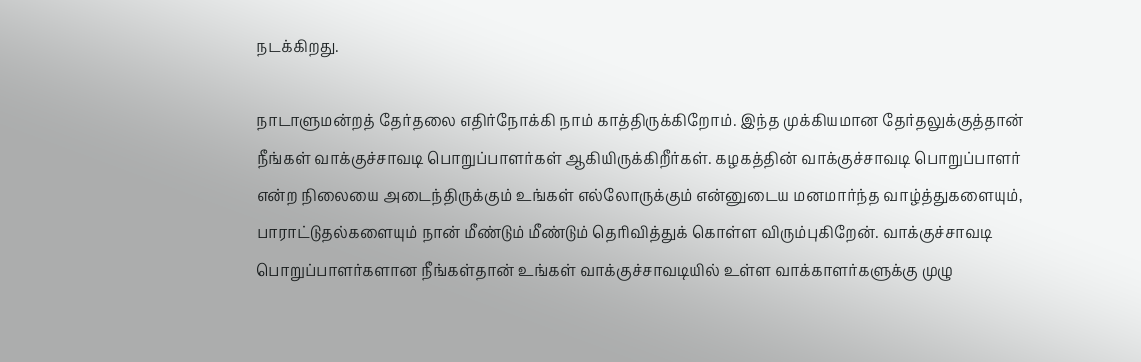நடக்கிறது.

நாடாளுமன்றத் தேர்தலை எதிர்நோக்கி நாம் காத்திருக்கிறோம். இந்த முக்கியமான தேர்தலுக்குத்தான் நீங்கள் வாக்குச்சாவடி பொறுப்பாளர்கள் ஆகியிருக்கிறீர்கள். கழகத்தின் வாக்குச்சாவடி பொறுப்பாளர் என்ற நிலையை அடைந்திருக்கும் உங்கள் எல்லோருக்கும் என்னுடைய மனமார்ந்த வாழ்த்துகளையும், பாராட்டுதல்களையும் நான் மீண்டும் மீண்டும் தெரிவித்துக் கொள்ள விரும்புகிறேன். வாக்குச்சாவடி பொறுப்பாளர்களான நீங்கள்தான் உங்கள் வாக்குச்சாவடியில் உள்ள வாக்காளர்களுக்கு முழு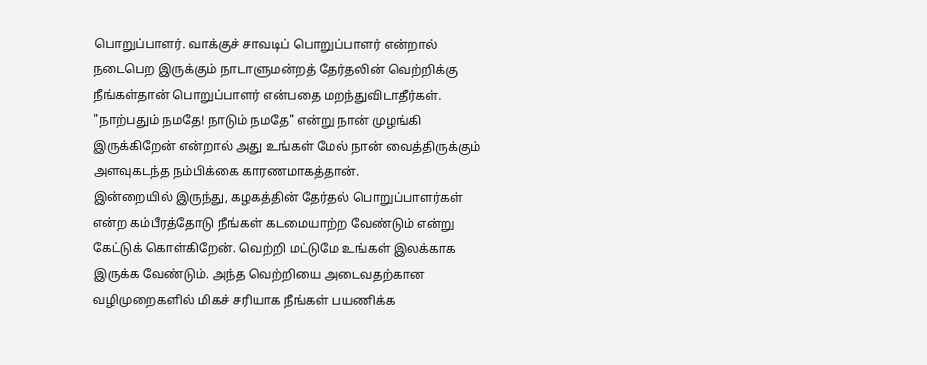பொறுப்பாளர். வாக்குச் சாவடிப் பொறுப்பாளர் என்றால் நடைபெற இருக்கும் நாடாளுமன்றத் தேர்தலின் வெற்றிக்கு நீங்கள்தான் பொறுப்பாளர் என்பதை மறந்துவிடாதீர்கள். "நாற்பதும் நமதே! நாடும் நமதே" என்று நான் முழங்கி இருக்கிறேன் என்றால் அது உங்கள் மேல் நான் வைத்திருக்கும் அளவுகடந்த நம்பிக்கை காரணமாகத்தான்.
இன்றையில் இருந்து, கழகத்தின் தேர்தல் பொறுப்பாளர்கள் என்ற கம்பீரத்தோடு நீங்கள் கடமையாற்ற வேண்டும் என்று கேட்டுக் கொள்கிறேன். வெற்றி மட்டுமே உங்கள் இலக்காக இருக்க வேண்டும். அந்த வெற்றியை அடைவதற்கான வழிமுறைகளில் மிகச் சரியாக நீங்கள் பயணிக்க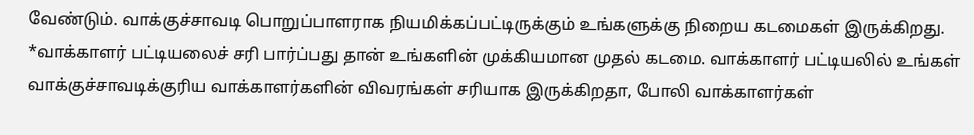வேண்டும். வாக்குச்சாவடி பொறுப்பாளராக நியமிக்கப்பட்டிருக்கும் உங்களுக்கு நிறைய கடமைகள் இருக்கிறது.
*வாக்காளர் பட்டியலைச் சரி பார்ப்பது தான் உங்களின் முக்கியமான முதல் கடமை. வாக்காளர் பட்டியலில் உங்கள் வாக்குச்சாவடிக்குரிய வாக்காளர்களின் விவரங்கள் சரியாக இருக்கிறதா, போலி வாக்காளர்கள்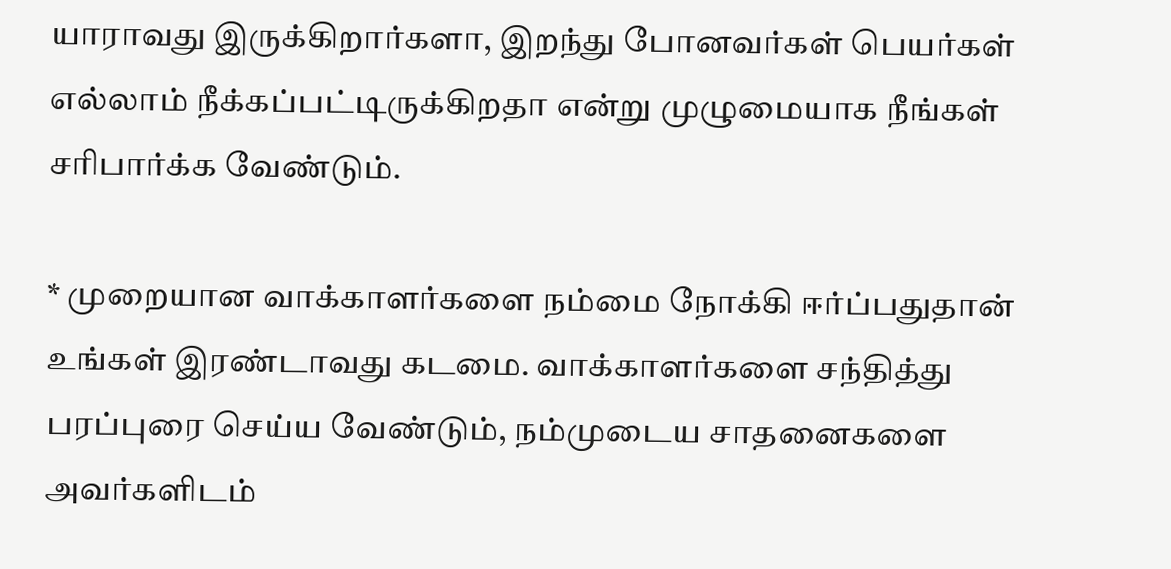யாராவது இருக்கிறார்களா, இறந்து போனவர்கள் பெயர்கள் எல்லாம் நீக்கப்பட்டிருக்கிறதா என்று முழுமையாக நீங்கள் சரிபார்க்க வேண்டும்.

* முறையான வாக்காளர்களை நம்மை நோக்கி ஈர்ப்பதுதான் உங்கள் இரண்டாவது கடமை. வாக்காளர்களை சந்தித்து பரப்புரை செய்ய வேண்டும், நம்முடைய சாதனைகளை அவர்களிடம்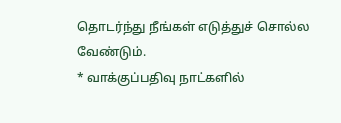தொடர்ந்து நீங்கள் எடுத்துச் சொல்ல வேண்டும்.
* வாக்குப்பதிவு நாட்களில்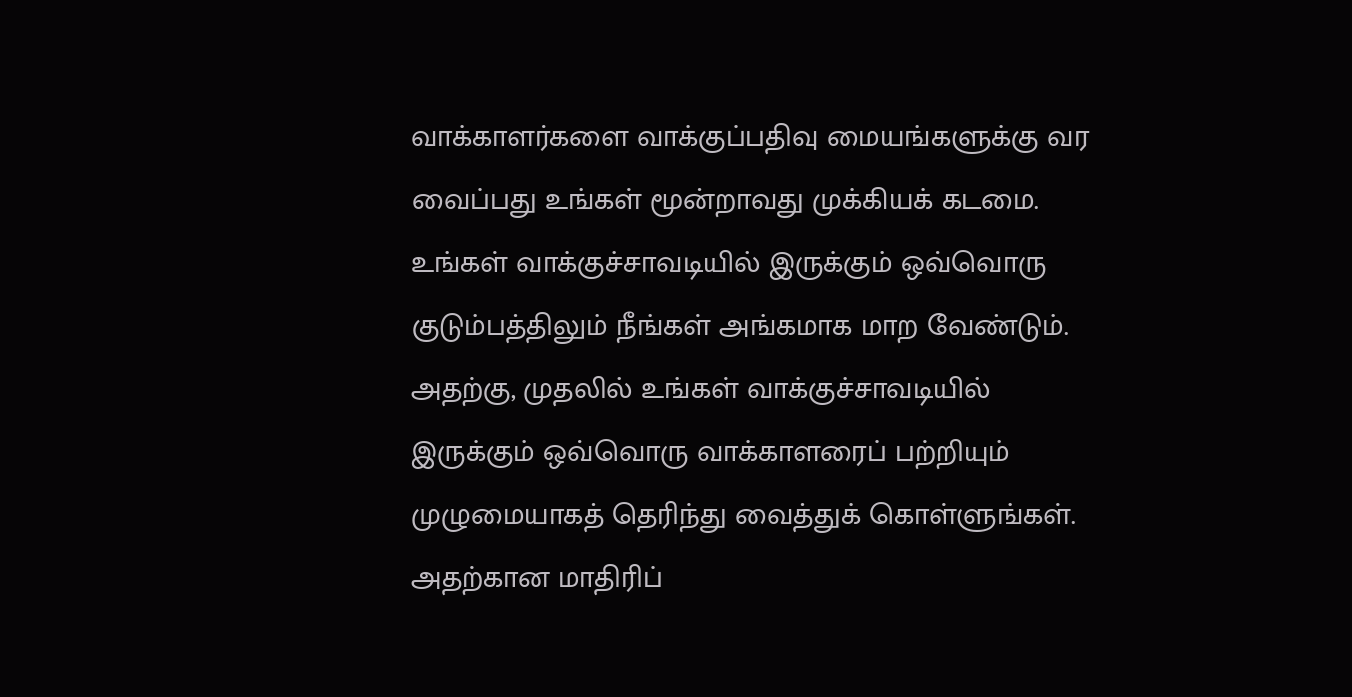வாக்காளர்களை வாக்குப்பதிவு மையங்களுக்கு வர வைப்பது உங்கள் மூன்றாவது முக்கியக் கடமை. உங்கள் வாக்குச்சாவடியில் இருக்கும் ஒவ்வொரு குடும்பத்திலும் நீங்கள் அங்கமாக மாற வேண்டும். அதற்கு, முதலில் உங்கள் வாக்குச்சாவடியில் இருக்கும் ஒவ்வொரு வாக்காளரைப் பற்றியும் முழுமையாகத் தெரிந்து வைத்துக் கொள்ளுங்கள். அதற்கான மாதிரிப்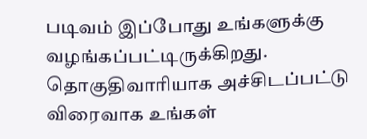படிவம் இப்போது உங்களுக்கு வழங்கப்பட்டிருக்கிறது. தொகுதிவாரியாக அச்சிடப்பட்டு விரைவாக உங்கள்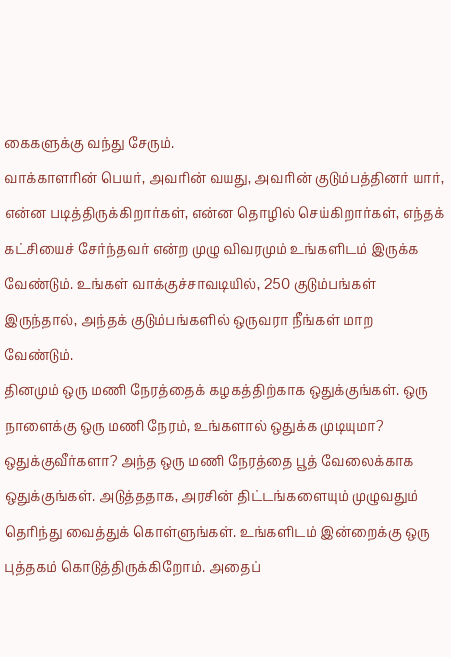கைகளுக்கு வந்து சேரும்.
வாக்காளரின் பெயர், அவரின் வயது, அவரின் குடும்பத்தினர் யார், என்ன படித்திருக்கிறார்கள், என்ன தொழில் செய்கிறார்கள், எந்தக் கட்சியைச் சேர்ந்தவர் என்ற முழு விவரமும் உங்களிடம் இருக்க வேண்டும். உங்கள் வாக்குச்சாவடியில், 250 குடும்பங்கள் இருந்தால், அந்தக் குடும்பங்களில் ஒருவரா நீங்கள் மாற வேண்டும்.
தினமும் ஒரு மணி நேரத்தைக் கழகத்திற்காக ஒதுக்குங்கள். ஒரு நாளைக்கு ஒரு மணி நேரம், உங்களால் ஒதுக்க முடியுமா? ஒதுக்குவீர்களா? அந்த ஒரு மணி நேரத்தை பூத் வேலைக்காக ஒதுக்குங்கள். அடுத்ததாக, அரசின் திட்டங்களையும் முழுவதும் தெரிந்து வைத்துக் கொள்ளுங்கள். உங்களிடம் இன்றைக்கு ஒரு புத்தகம் கொடுத்திருக்கிறோம். அதைப்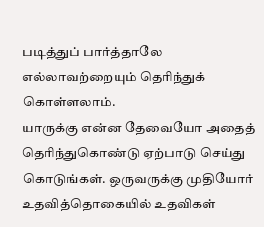படித்துப் பார்த்தாலே எல்லாவற்றையும் தெரிந்துக் கொள்ளலாம்.
யாருக்கு என்ன தேவையோ அதைத் தெரிந்துகொண்டு ஏற்பாடு செய்து கொடுங்கள். ஒருவருக்கு முதியோர் உதவித்தொகையில் உதவிகள்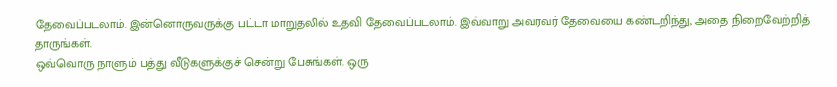தேவைப்படலாம். இன்னொருவருக்கு பட்டா மாறுதலில் உதவி தேவைப்படலாம். இவ்வாறு அவரவர் தேவையை கண்டறிந்து, அதை நிறைவேற்றித் தாருங்கள்.
ஒவ்வொரு நாளும் பத்து வீடுகளுக்குச் சென்று பேசுங்கள். ஒரு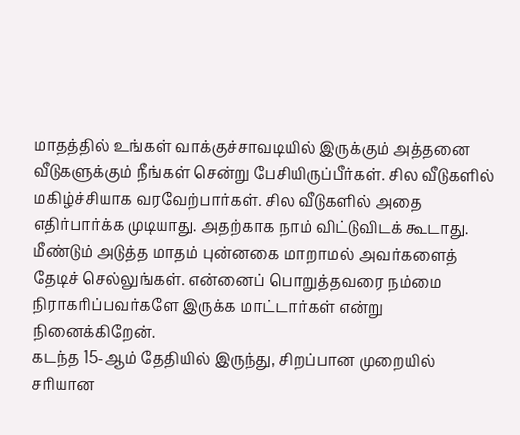மாதத்தில் உங்கள் வாக்குச்சாவடியில் இருக்கும் அத்தனை வீடுகளுக்கும் நீங்கள் சென்று பேசியிருப்பீர்கள். சில வீடுகளில் மகிழ்ச்சியாக வரவேற்பார்கள். சில வீடுகளில் அதை எதிர்பார்க்க முடியாது. அதற்காக நாம் விட்டுவிடக் கூடாது. மீண்டும் அடுத்த மாதம் புன்னகை மாறாமல் அவர்களைத் தேடிச் செல்லுங்கள். என்னைப் பொறுத்தவரை நம்மை நிராகரிப்பவர்களே இருக்க மாட்டார்கள் என்று நினைக்கிறேன்.
கடந்த 15-ஆம் தேதியில் இருந்து, சிறப்பான முறையில் சரியான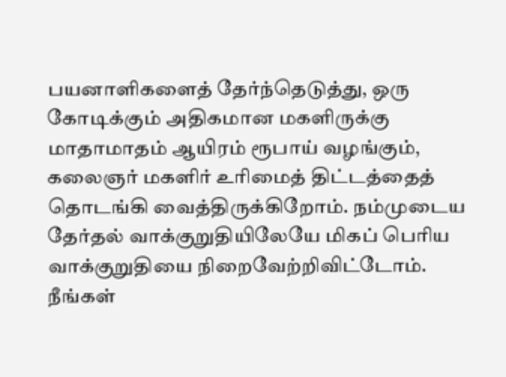பயனாளிகளைத் தேர்ந்தெடுத்து, ஒரு கோடிக்கும் அதிகமான மகளிருக்கு மாதாமாதம் ஆயிரம் ரூபாய் வழங்கும், கலைஞர் மகளிர் உரிமைத் திட்டத்தைத் தொடங்கி வைத்திருக்கிறோம். நம்முடைய தேர்தல் வாக்குறுதியிலேயே மிகப் பெரிய வாக்குறுதியை நிறைவேற்றிவிட்டோம். நீங்கள்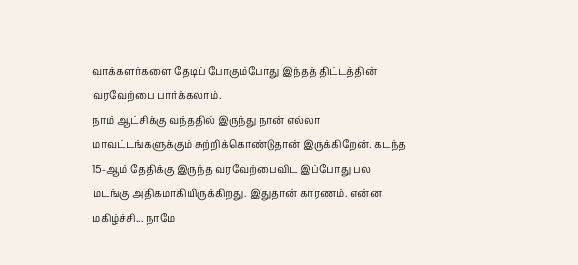வாக்களர்களை தேடிப் போகும்போது இந்தத் திட்டத்தின் வரவேற்பை பார்க்கலாம்.
நாம் ஆட்சிக்கு வந்ததில் இருந்து நான் எல்லா மாவட்டங்களுக்கும் சுற்றிக்கொண்டுதான் இருக்கிறேன். கடந்த 15-ஆம் தேதிக்கு இருந்த வரவேற்பைவிட இப்போது பல மடங்கு அதிகமாகியிருக்கிறது. இதுதான் காரணம். என்ன மகிழ்ச்சி... நாமே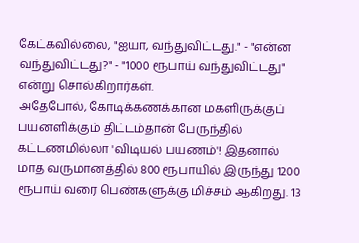கேட்கவில்லை, "ஐயா, வந்துவிட்டது." - "என்ன வந்துவிட்டது?" - "1000 ரூபாய் வந்துவிட்டது" என்று சொல்கிறார்கள்.
அதேபோல், கோடிக்கணக்கான மகளிருக்குப் பயனளிக்கும் திட்டம்தான் பேருந்தில் கட்டணமில்லா 'விடியல் பயணம்'! இதனால் மாத வருமானத்தில் 800 ரூபாயில் இருந்து 1200 ரூபாய் வரை பெண்களுக்கு மிச்சம் ஆகிறது. 13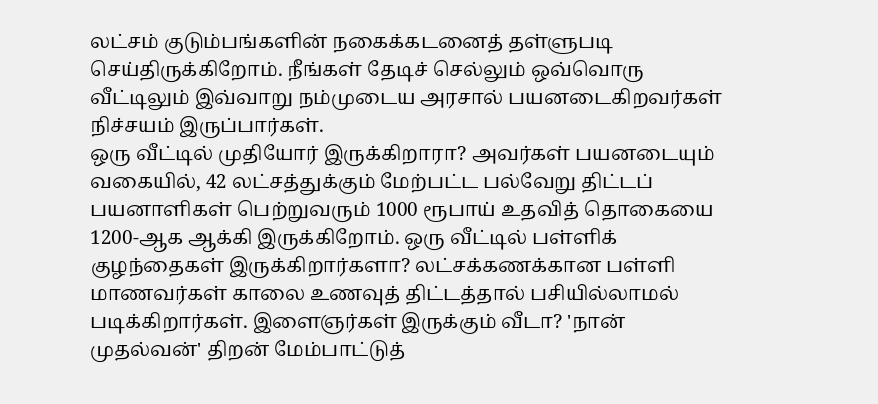லட்சம் குடும்பங்களின் நகைக்கடனைத் தள்ளுபடி செய்திருக்கிறோம். நீங்கள் தேடிச் செல்லும் ஒவ்வொரு வீட்டிலும் இவ்வாறு நம்முடைய அரசால் பயனடைகிறவர்கள் நிச்சயம் இருப்பார்கள்.
ஒரு வீட்டில் முதியோர் இருக்கிறாரா? அவர்கள் பயனடையும் வகையில், 42 லட்சத்துக்கும் மேற்பட்ட பல்வேறு திட்டப் பயனாளிகள் பெற்றுவரும் 1000 ரூபாய் உதவித் தொகையை 1200-ஆக ஆக்கி இருக்கிறோம். ஒரு வீட்டில் பள்ளிக் குழந்தைகள் இருக்கிறார்களா? லட்சக்கணக்கான பள்ளி மாணவர்கள் காலை உணவுத் திட்டத்தால் பசியில்லாமல் படிக்கிறார்கள். இளைஞர்கள் இருக்கும் வீடா? 'நான் முதல்வன்' திறன் மேம்பாட்டுத்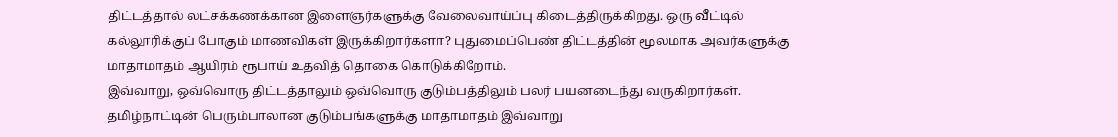திட்டத்தால் லட்சக்கணக்கான இளைஞர்களுக்கு வேலைவாய்ப்பு கிடைத்திருக்கிறது. ஒரு வீட்டில் கல்லூரிக்குப் போகும் மாணவிகள் இருக்கிறார்களா? புதுமைப்பெண் திட்டத்தின் மூலமாக அவர்களுக்கு மாதாமாதம் ஆயிரம் ரூபாய் உதவித் தொகை கொடுக்கிறோம்.
இவ்வாறு, ஒவ்வொரு திட்டத்தாலும் ஒவ்வொரு குடும்பத்திலும் பலர் பயனடைந்து வருகிறார்கள். தமிழ்நாட்டின் பெரும்பாலான குடும்பங்களுக்கு மாதாமாதம் இவ்வாறு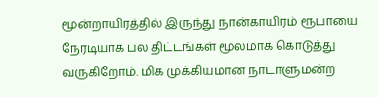மூன்றாயிரத்தில் இருந்து நான்காயிரம் ரூபாயை நேரடியாக பல திட்டங்கள் மூலமாக கொடுத்து வருகிறோம். மிக முக்கியமான நாடாளுமன்ற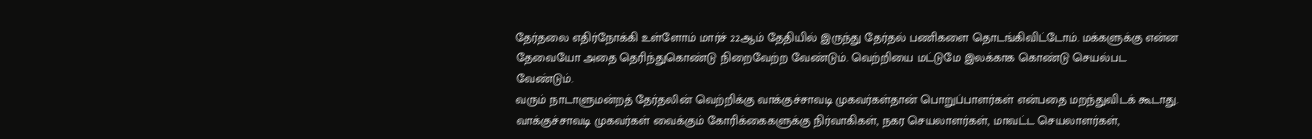தேர்தலை எதிர்நோக்கி உள்ளோம் மார்ச் 22ஆம் தேதியில் இருந்து தேர்தல் பணிகளை தொடங்கிவிட்டோம். மக்களுக்கு என்ன தேவையோ அதை தெரிந்துகொண்டு நிறைவேற்ற வேண்டும். வெற்றியை மட்டுமே இலக்காக கொண்டு செயல்பட வேண்டும்.
வரும் நாடாளுமன்றத் தேர்தலின் வெற்றிக்கு வாக்குச்சாவடி முகவர்கள்தான் பொறுப்பாளர்கள் என்பதை மறந்துவிடக் கூடாது. வாக்குச்சாவடி முகவர்கள் வைக்கும் கோரிக்கைகளுக்கு நிர்வாகிகள், நகர செயலாளர்கள், மாவட்ட செயலாளர்கள்,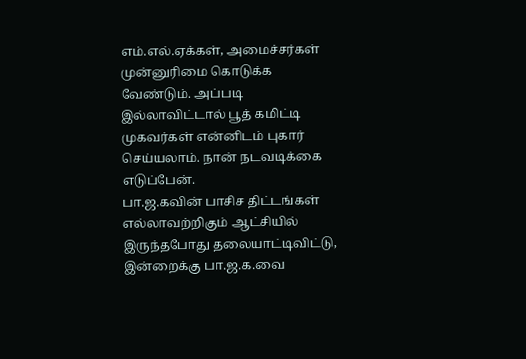எம்.எல்.ஏக்கள், அமைச்சர்கள் முன்னுரிமை கொடுக்க வேண்டும். அப்படி இல்லாவிட்டால் பூத் கமிட்டி முகவர்கள் என்னிடம் புகார் செய்யலாம். நான் நடவடிக்கை எடுப்பேன்.
பா.ஜ.கவின் பாசிச திட்டங்கள் எல்லாவற்றிகும் ஆட்சியில் இருந்தபோது தலையாட்டிவிட்டு, இன்றைக்கு பா.ஜ.க.வை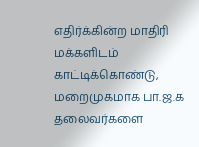எதிர்க்கின்ற மாதிரி மக்களிடம் காட்டிக்கொண்டு, மறைமுகமாக பா.ஜ.க தலைவர்களை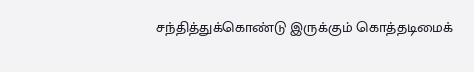சந்தித்துக்கொண்டு இருக்கும் கொத்தடிமைக்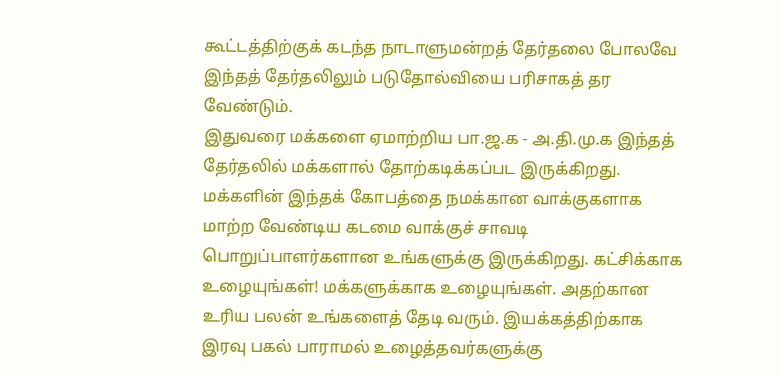கூட்டத்திற்குக் கடந்த நாடாளுமன்றத் தேர்தலை போலவே இந்தத் தேர்தலிலும் படுதோல்வியை பரிசாகத் தர வேண்டும்.
இதுவரை மக்களை ஏமாற்றிய பா.ஜ.க - அ.தி.மு.க இந்தத் தேர்தலில் மக்களால் தோற்கடிக்கப்பட இருக்கிறது. மக்களின் இந்தக் கோபத்தை நமக்கான வாக்குகளாக மாற்ற வேண்டிய கடமை வாக்குச் சாவடி பொறுப்பாளர்களான உங்களுக்கு இருக்கிறது. கட்சிக்காக உழையுங்கள்! மக்களுக்காக உழையுங்கள். அதற்கான உரிய பலன் உங்களைத் தேடி வரும். இயக்கத்திற்காக இரவு பகல் பாராமல் உழைத்தவர்களுக்கு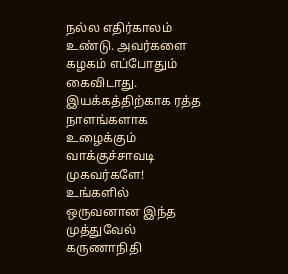நல்ல எதிர்காலம் உண்டு. அவர்களை கழகம் எப்போதும் கைவிடாது.
இயக்கத்திற்காக ரத்த நாளங்களாக உழைக்கும் வாக்குச்சாவடி முகவர்களே! உங்களில் ஒருவனான இந்த முத்துவேல் கருணாநிதி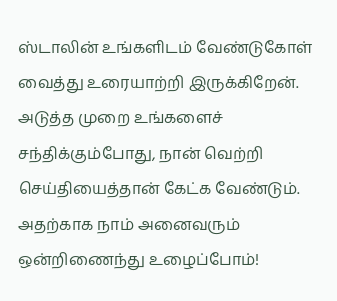ஸ்டாலின் உங்களிடம் வேண்டுகோள் வைத்து உரையாற்றி இருக்கிறேன். அடுத்த முறை உங்களைச் சந்திக்கும்போது, நான் வெற்றி செய்தியைத்தான் கேட்க வேண்டும். அதற்காக நாம் அனைவரும் ஒன்றிணைந்து உழைப்போம்!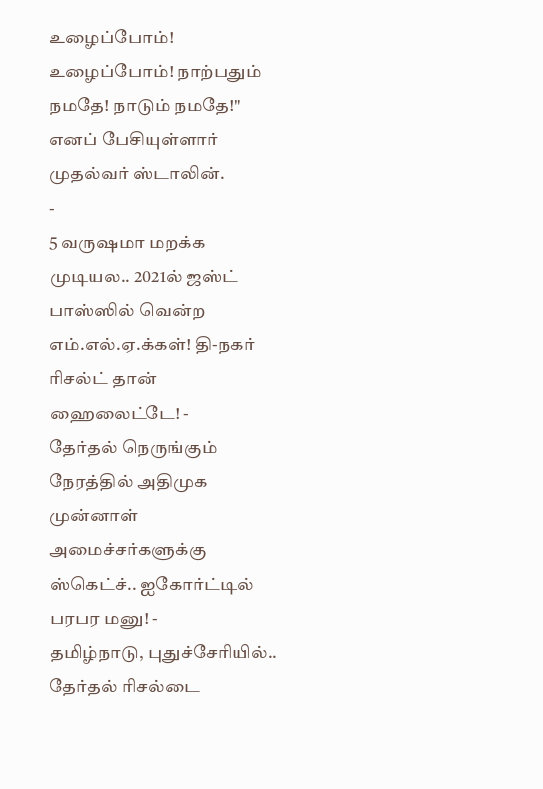உழைப்போம்! உழைப்போம்! நாற்பதும் நமதே! நாடும் நமதே!" எனப் பேசியுள்ளார் முதல்வர் ஸ்டாலின்.
-
5 வருஷமா மறக்க முடியல.. 2021ல் ஜஸ்ட் பாஸ்ஸில் வென்ற எம்.எல்.ஏ.க்கள்! தி-நகர் ரிசல்ட் தான் ஹைலைட்டே! -
தேர்தல் நெருங்கும் நேரத்தில் அதிமுக முன்னாள் அமைச்சர்களுக்கு ஸ்கெட்ச்.. ஐகோர்ட்டில் பரபர மனு! -
தமிழ்நாடு, புதுச்சேரியில்.. தேர்தல் ரிசல்டை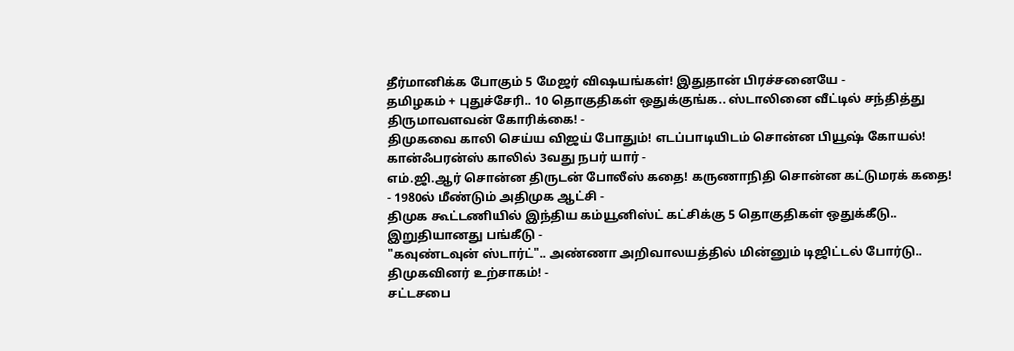தீர்மானிக்க போகும் 5 மேஜர் விஷயங்கள்! இதுதான் பிரச்சனையே -
தமிழகம் + புதுச்சேரி.. 10 தொகுதிகள் ஒதுக்குங்க.. ஸ்டாலினை வீட்டில் சந்தித்து திருமாவளவன் கோரிக்கை! -
திமுகவை காலி செய்ய விஜய் போதும்! எடப்பாடியிடம் சொன்ன பியூஷ் கோயல்! கான்ஃபரன்ஸ் காலில் 3வது நபர் யார் -
எம்.ஜி.ஆர் சொன்ன திருடன் போலீஸ் கதை! கருணாநிதி சொன்ன கட்டுமரக் கதை! - 1980ல் மீண்டும் அதிமுக ஆட்சி -
திமுக கூட்டணியில் இந்திய கம்யூனிஸ்ட் கட்சிக்கு 5 தொகுதிகள் ஒதுக்கீடு.. இறுதியானது பங்கீடு -
"கவுண்டவுன் ஸ்டார்ட்".. அண்ணா அறிவாலயத்தில் மின்னும் டிஜிட்டல் போர்டு.. திமுகவினர் உற்சாகம்! -
சட்டசபை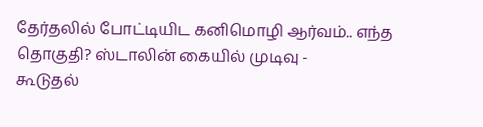தேர்தலில் போட்டியிட கனிமொழி ஆர்வம்.. எந்த தொகுதி? ஸ்டாலின் கையில் முடிவு -
கூடுதல்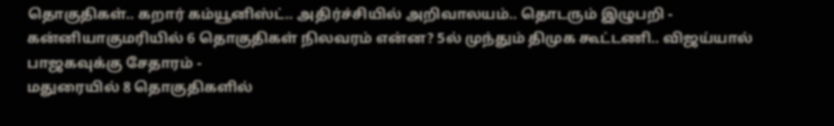தொகுதிகள்.. கறார் கம்யூனிஸ்ட்.. அதிர்ச்சியில் அறிவாலயம்.. தொடரும் இழுபறி -
கன்னியாகுமரியில் 6 தொகுதிகள் நிலவரம் என்ன? 5ல் முந்தும் திமுக கூட்டணி.. விஜய்யால் பாஜகவுக்கு சேதாரம் -
மதுரையில் 8 தொகுதிகளில்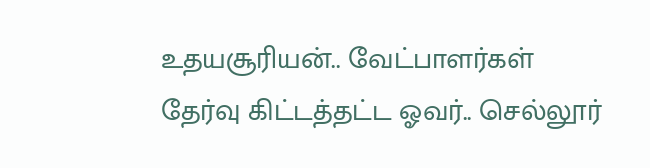உதயசூரியன்.. வேட்பாளர்கள் தேர்வு கிட்டத்தட்ட ஓவர்.. செல்லூர்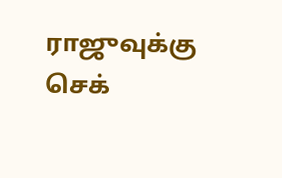ராஜுவுக்கு செக்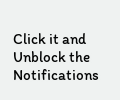Click it and Unblock the Notifications